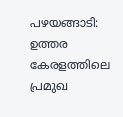പഴയങ്ങാടി: ഉത്തര കേരളത്തിലെ പ്രമുഖ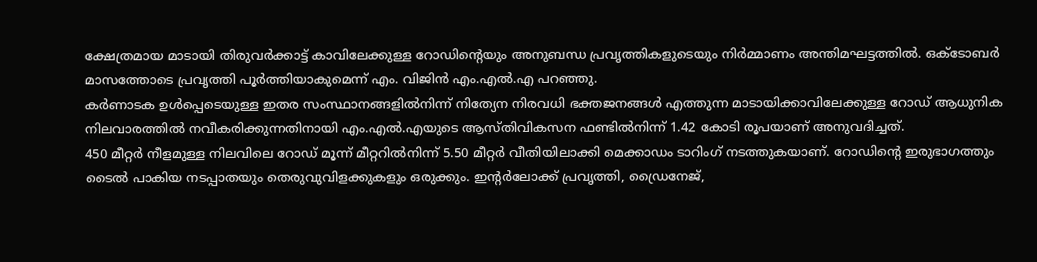ക്ഷേത്രമായ മാടായി തിരുവർക്കാട്ട് കാവിലേക്കുള്ള റോഡിന്റെയും അനുബന്ധ പ്രവൃത്തികളുടെയും നിർമ്മാണം അന്തിമഘട്ടത്തിൽ. ഒക്ടോബർ മാസത്തോടെ പ്രവൃത്തി പൂർത്തിയാകുമെന്ന് എം. വിജിൻ എം.എൽ.എ പറഞ്ഞു.
കർണാടക ഉൾപ്പെടെയുള്ള ഇതര സംസ്ഥാനങ്ങളിൽനിന്ന് നിത്യേന നിരവധി ഭക്തജനങ്ങൾ എത്തുന്ന മാടായിക്കാവിലേക്കുള്ള റോഡ് ആധുനിക നിലവാരത്തിൽ നവീകരിക്കുന്നതിനായി എം.എൽ.എയുടെ ആസ്തിവികസന ഫണ്ടിൽനിന്ന് 1.42 കോടി രൂപയാണ് അനുവദിച്ചത്.
450 മീറ്റർ നീളമുള്ള നിലവിലെ റോഡ് മൂന്ന് മീറ്ററിൽനിന്ന് 5.50 മീറ്റർ വീതിയിലാക്കി മെക്കാഡം ടാറിംഗ് നടത്തുകയാണ്. റോഡിന്റെ ഇരുഭാഗത്തും ടൈൽ പാകിയ നടപ്പാതയും തെരുവുവിളക്കുകളും ഒരുക്കും. ഇന്റർലോക്ക് പ്രവൃത്തി, ഡ്രൈനേജ്,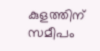കുളത്തിന് സമീപം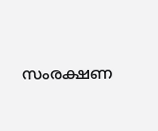സംരക്ഷണ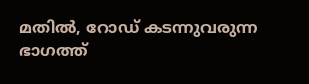മതിൽ, റോഡ് കടന്നുവരുന്ന ഭാഗത്ത്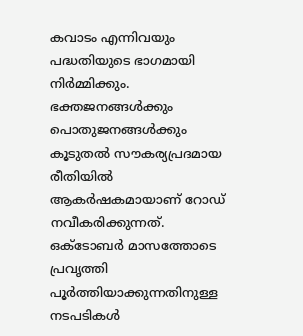കവാടം എന്നിവയും പദ്ധതിയുടെ ഭാഗമായി നിർമ്മിക്കും.
ഭക്തജനങ്ങൾക്കും പൊതുജനങ്ങൾക്കും കൂടുതൽ സൗകര്യപ്രദമായ രീതിയിൽ ആകർഷകമായാണ് റോഡ് നവീകരിക്കുന്നത്. ഒക്ടോബർ മാസത്തോടെ പ്രവൃത്തി പൂർത്തിയാക്കുന്നതിനുള്ള നടപടികൾ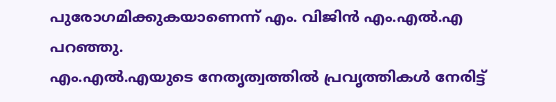പുരോഗമിക്കുകയാണെന്ന് എം. വിജിൻ എം.എൽ.എ പറഞ്ഞു.
എം.എൽ.എയുടെ നേതൃത്വത്തിൽ പ്രവൃത്തികൾ നേരിട്ട്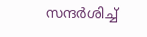സന്ദർശിച്ച്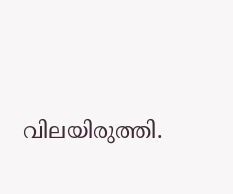വിലയിരുത്തി.